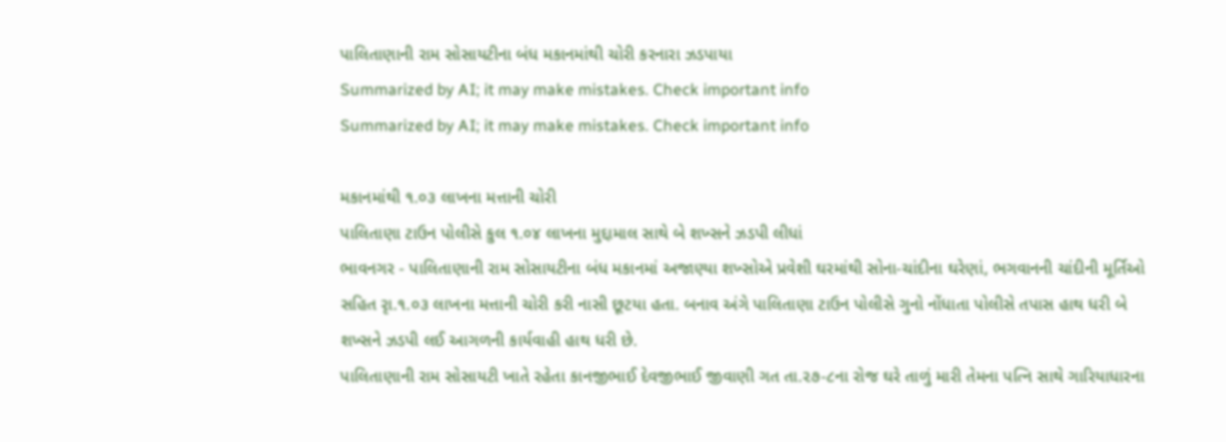પાલિતાણાની રામ સોસાયટીના બંધ મકાનમાંથી ચોરી કરનારા ઝડપાયા
Summarized by AI; it may make mistakes. Check important info
Summarized by AI; it may make mistakes. Check important info

મકાનમાંથી ૧.૦૩ લાખના મત્તાની ચોરી
પાલિતાણા ટાઉન પોલીસે કુલ ૧.૦૪ લાખના મુદ્દામાલ સાથે બે શખ્સને ઝડપી લીધાં
ભાવનગર - પાલિતાણાની રામ સોસાયટીના બંધ મકાનમાં અજાણ્યા શખ્સોએ પ્રવેશી ઘરમાંથી સોના-ચાંદીના ઘરેણાં, ભગવાનની ચાંદીની મૂર્તિઓ સહિત રૃા.૧.૦૩ લાખના મત્તાની ચોરી કરી નાસી છૂટયા હતા. બનાવ અંગે પાલિતાણા ટાઉન પોલીસે ગુનો નોંધાતા પોલીસે તપાસ હાથ ધરી બે શખ્સને ઝડપી લઈ આગળની કાર્યવાહી હાથ ધરી છે.
પાલિતાણાની રામ સોસાયટી ખાતે રહેતા કાનજીભાઈ દેવજીભાઈ જીવાણી ગત તા.૨૭-૮ના રોજ ઘરે તાળું મારી તેમના પત્નિ સાથે ગારિયાધારના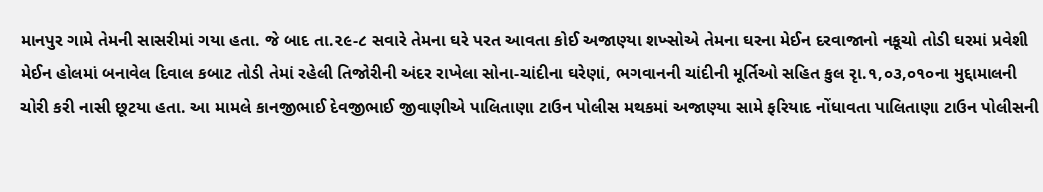માનપુર ગામે તેમની સાસરીમાં ગયા હતા. જે બાદ તા.૨૯-૮ સવારે તેમના ઘરે પરત આવતા કોઈ અજાણ્યા શખ્સોએ તેમના ઘરના મેઈન દરવાજાનો નકૂચો તોડી ઘરમાં પ્રવેશી મેઈન હોલમાં બનાવેલ દિવાલ કબાટ તોડી તેમાં રહેલી તિજોરીની અંદર રાખેલા સોના-ચાંદીના ઘરેણાં, ભગવાનની ચાંદીની મૂર્તિઓ સહિત કુલ રૃા.૧,૦૩,૦૧૦ના મુદ્દામાલની ચોરી કરી નાસી છૂટયા હતા. આ મામલે કાનજીભાઈ દેવજીભાઈ જીવાણીએ પાલિતાણા ટાઉન પોલીસ મથકમાં અજાણ્યા સામે ફરિયાદ નોંધાવતા પાલિતાણા ટાઉન પોલીસની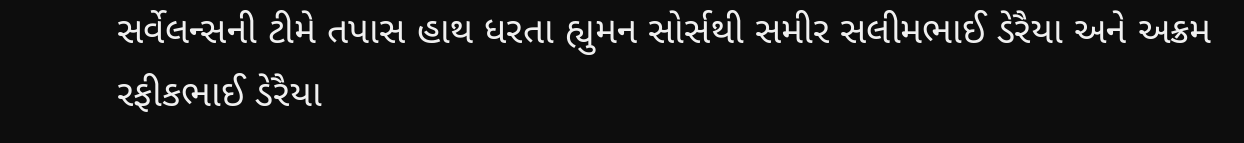સર્વેલન્સની ટીમે તપાસ હાથ ધરતા હ્યુમન સોર્સથી સમીર સલીમભાઈ ડેરૈયા અને અક્રમ રફીકભાઈ ડેરૈયા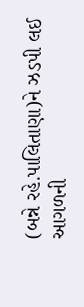(બન્ને રહે.પાલિતાણા)ને ઝડપી લઈ આગળની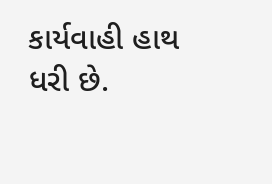કાર્યવાહી હાથ ધરી છે.